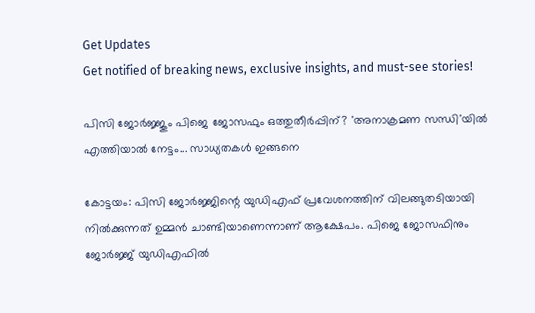Get Updates
Get notified of breaking news, exclusive insights, and must-see stories!

പിസി ജോര്‍ജ്ജും പിജെ ജോസഫും ഒത്തുതീര്‍പ്പിന്? 'അനാക്രമണ സന്ധി'യില്‍ എത്തിയാല്‍ നേട്ടം... സാധ്യതകള്‍ ഇങ്ങനെ

കോട്ടയം: പിസി ജോര്‍ജ്ജിന്റെ യുഡിഎഫ് പ്രവേശനത്തിന് വിലങ്ങുതടിയായി നില്‍ക്കുന്നത് ഉമ്മന്‍ ചാണ്ടിയാണെന്നാണ് ആക്ഷേപം. പിജെ ജോസഫിനും ജോര്‍ജ്ജ് യുഡിഎഫില്‍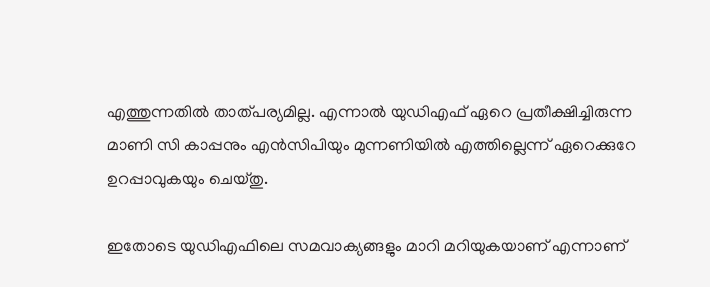എത്തുന്നതില്‍ താത്പര്യമില്ല. എന്നാല്‍ യുഡിഎഫ് ഏറെ പ്രതീക്ഷിച്ചിരുന്ന മാണി സി കാപ്പനും എന്‍സിപിയും മുന്നണിയില്‍ എത്തില്ലെന്ന് ഏറെക്കുറേ ഉറപ്പാവുകയും ചെയ്തു.

ഇതോടെ യുഡിഎഫിലെ സമവാക്യങ്ങളും മാറി മറിയുകയാണ് എന്നാണ്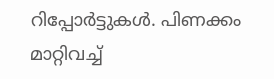റിപ്പോര്‍ട്ടുകള്‍. പിണക്കം മാറ്റിവച്ച്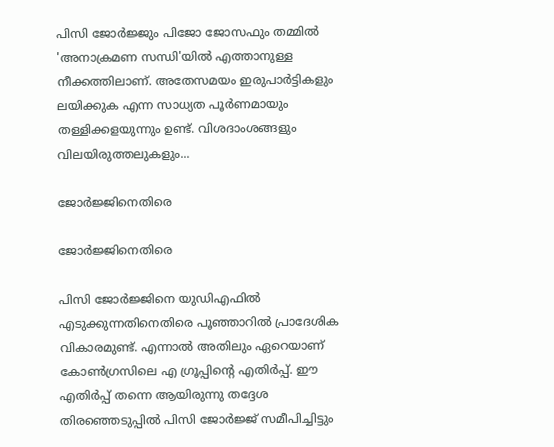പിസി ജോര്‍ജ്ജും പിജോ ജോസഫും തമ്മില്‍ 'അനാക്രമണ സന്ധി'യില്‍ എത്താനുള്ള നീക്കത്തിലാണ്. അതേസമയം ഇരുപാര്‍ട്ടികളും ലയിക്കുക എന്ന സാധ്യത പൂര്‍ണമായും തള്ളിക്കളയുന്നും ഉണ്ട്. വിശദാംശങ്ങളും വിലയിരുത്തലുകളും...

ജോര്‍ജ്ജിനെതിരെ

ജോര്‍ജ്ജിനെതിരെ

പിസി ജോര്‍ജ്ജിനെ യുഡിഎഫില്‍ എടുക്കുന്നതിനെതിരെ പൂഞ്ഞാറില്‍ പ്രാദേശിക വികാരമുണ്ട്. എന്നാല്‍ അതിലും ഏറെയാണ് കോണ്‍ഗ്രസിലെ എ ഗ്രൂപ്പിന്റെ എതിര്‍പ്പ്. ഈ എതിര്‍പ്പ് തന്നെ ആയിരുന്നു തദ്ദേശ തിരഞ്ഞെടുപ്പില്‍ പിസി ജോര്‍ജ്ജ് സമീപിച്ചിട്ടും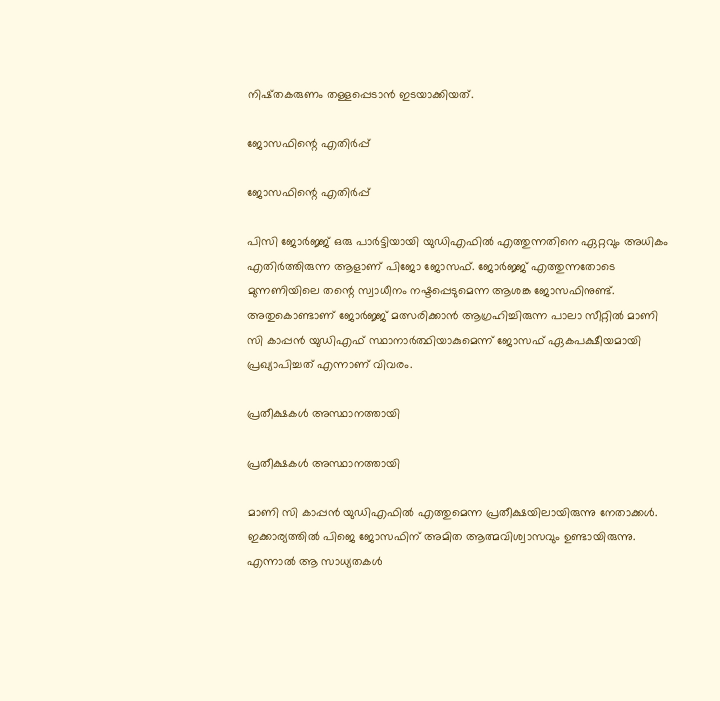നിഷ്തകരുണം തള്ളപ്പെടാന്‍ ഇടയാക്കിയത്.

ജോസഫിന്റെ എതിര്‍പ്പ്

ജോസഫിന്റെ എതിര്‍പ്പ്

പിസി ജോര്‍ജ്ജ് ഒരു പാര്‍ട്ടിയായി യുഡിഎഫില്‍ എത്തുന്നതിനെ ഏറ്റവും അധികം എതിര്‍ത്തിരുന്ന ആളാണ് പിജോ ജോസഫ്. ജോര്‍ജ്ജ് എത്തുന്നതോടെ മുന്നണിയിലെ തന്റെ സ്വാധീനം നഷ്ടപ്പെടുമെന്ന ആശങ്ക ജോസഫിനുണ്ട്. അതുകൊണ്ടാണ് ജോര്‍ജ്ജ് മത്സരിക്കാന്‍ ആഗ്രഹിച്ചിരുന്ന പാലാ സീറ്റില്‍ മാണി സി കാപ്പന്‍ യുഡിഎഫ് സ്ഥാനാര്‍ത്ഥിയാകുമെന്ന് ജോസഫ് ഏകപക്ഷീയമായി പ്രഖ്യാപിച്ചത് എന്നാണ് വിവരം.

പ്രതീക്ഷകള്‍ അസ്ഥാനത്തായി

പ്രതീക്ഷകള്‍ അസ്ഥാനത്തായി

മാണി സി കാപ്പന്‍ യുഡിഎഫില്‍ എത്തുമെന്ന പ്രതീക്ഷയിലായിരുന്നു നേതാക്കള്‍. ഇക്കാര്യത്തില്‍ പിജെ ജോസഫിന് അമിത ആത്മവിശ്വാസവും ഉണ്ടായിരുന്നു. എന്നാല്‍ ആ സാധ്യതകള്‍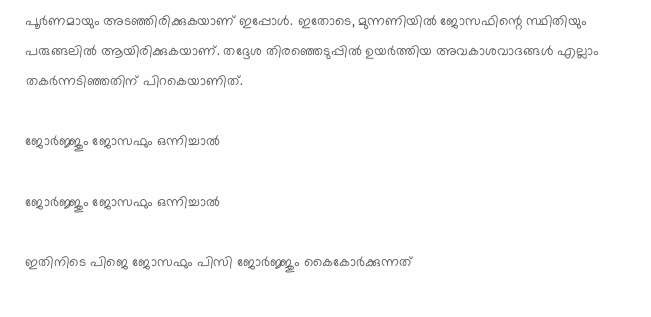പൂര്‍ണമായും അടഞ്ഞിരിക്കുകയാണ് ഇപ്പോള്‍. ഇതോടെ, മുന്നണിയില്‍ ജോസഫിന്റെ സ്ഥിതിയും പരുങ്ങലില്‍ ആയിരിക്കുകയാണ്. തദ്ദേശ തിരഞ്ഞെടുപ്പില്‍ ഉയര്‍ത്തിയ അവകാശവാദങ്ങള്‍ എല്ലാം തകര്‍ന്നടിഞ്ഞതിന് പിറകെയാണിത്.

ജോര്‍ജ്ജും ജോസഫും ഒന്നിച്ചാല്‍

ജോര്‍ജ്ജും ജോസഫും ഒന്നിച്ചാല്‍

ഇതിനിടെ പിജെ ജോസഫും പിസി ജോര്‍ജ്ജും കൈകോര്‍ക്കുന്നത്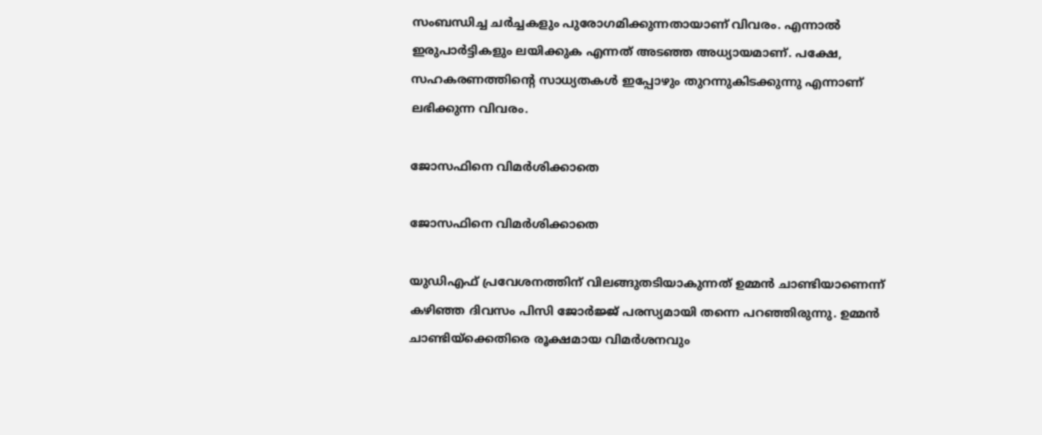സംബന്ധിച്ച ചര്‍ച്ചകളും പുരോഗമിക്കുന്നതായാണ് വിവരം. എന്നാല്‍ ഇരുപാര്‍ട്ടികളും ലയിക്കുക എന്നത് അടഞ്ഞ അധ്യായമാണ്. പക്ഷേ, സഹകരണത്തിന്റെ സാധ്യതകള്‍ ഇപ്പോഴും തുറന്നുകിടക്കുന്നു എന്നാണ് ലഭിക്കുന്ന വിവരം.

ജോസഫിനെ വിമര്‍ശിക്കാതെ

ജോസഫിനെ വിമര്‍ശിക്കാതെ

യുഡിഎഫ് പ്രവേശനത്തിന് വിലങ്ങുതടിയാകുന്നത് ഉമ്മന്‍ ചാണ്ടിയാണെന്ന് കഴിഞ്ഞ ദിവസം പിസി ജോര്‍ജ്ജ് പരസ്യമായി തന്നെ പറഞ്ഞിരുന്നു. ഉമ്മന്‍ ചാണ്ടിയ്‌ക്കെതിരെ രൂക്ഷമായ വിമര്‍ശനവും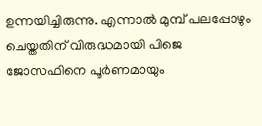ഉന്നയിച്ചിരുന്നു. എന്നാല്‍ മുമ്പ് പലപ്പോഴും ചെയ്തതിന് വിരുദ്ധമായി പിജെ ജോസഫിനെ പൂര്‍ണമായും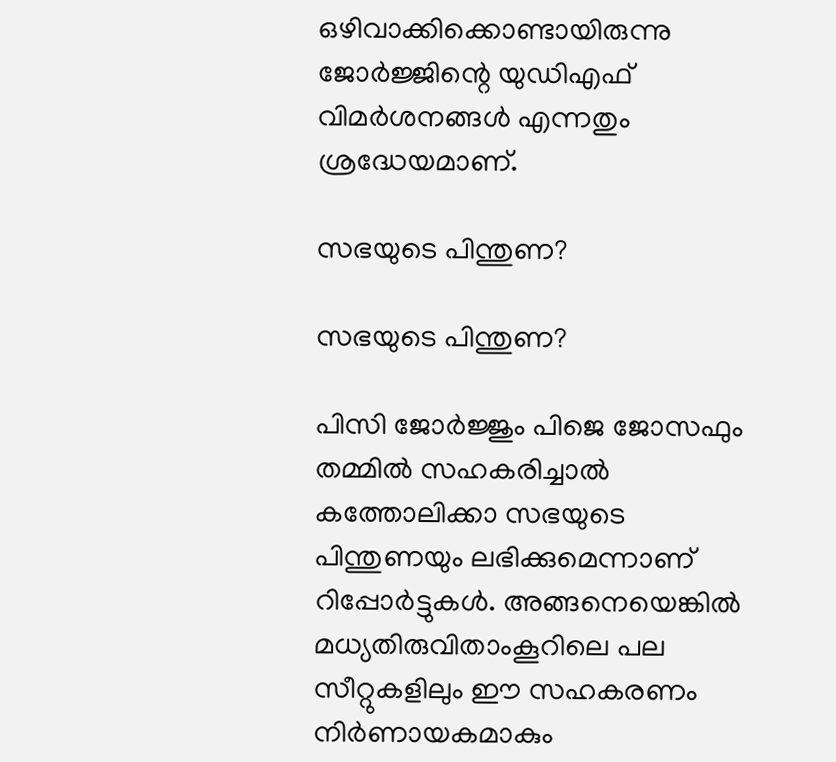ഒഴിവാക്കിക്കൊണ്ടായിരുന്നു ജോര്‍ജ്ജിന്റെ യുഡിഎഫ് വിമര്‍ശനങ്ങള്‍ എന്നതും ശ്രദ്ധേയമാണ്.

സഭയുടെ പിന്തുണ?

സഭയുടെ പിന്തുണ?

പിസി ജോര്‍ജ്ജും പിജെ ജോസഫും തമ്മില്‍ സഹകരിച്ചാല്‍ കത്തോലിക്കാ സഭയുടെ പിന്തുണയും ലഭിക്കുമെന്നാണ് റിപ്പോര്‍ട്ടുകള്‍. അങ്ങനെയെങ്കില്‍ മധ്യതിരുവിതാംകൂറിലെ പല സീറ്റുകളിലും ഈ സഹകരണം നിര്‍ണായകമാകും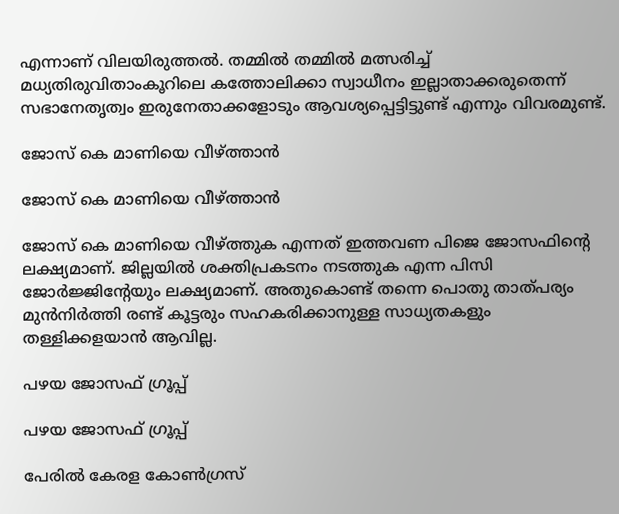എന്നാണ് വിലയിരുത്തല്‍. തമ്മില്‍ തമ്മില്‍ മത്സരിച്ച് മധ്യതിരുവിതാംകൂറിലെ കത്തോലിക്കാ സ്വാധീനം ഇല്ലാതാക്കരുതെന്ന് സഭാനേതൃത്വം ഇരുനേതാക്കളോടും ആവശ്യപ്പെട്ടിട്ടുണ്ട് എന്നും വിവരമുണ്ട്.

ജോസ് കെ മാണിയെ വീഴ്ത്താന്‍

ജോസ് കെ മാണിയെ വീഴ്ത്താന്‍

ജോസ് കെ മാണിയെ വീഴ്ത്തുക എന്നത് ഇത്തവണ പിജെ ജോസഫിന്റെ ലക്ഷ്യമാണ്. ജില്ലയില്‍ ശക്തിപ്രകടനം നടത്തുക എന്ന പിസി ജോര്‍ജ്ജിന്റേയും ലക്ഷ്യമാണ്. അതുകൊണ്ട് തന്നെ പൊതു താത്പര്യം മുന്‍നിര്‍ത്തി രണ്ട് കൂട്ടരും സഹകരിക്കാനുള്ള സാധ്യതകളും തള്ളിക്കളയാന്‍ ആവില്ല.

പഴയ ജോസഫ് ഗ്രൂപ്പ്

പഴയ ജോസഫ് ഗ്രൂപ്പ്

പേരില്‍ കേരള കോണ്‍ഗ്രസ്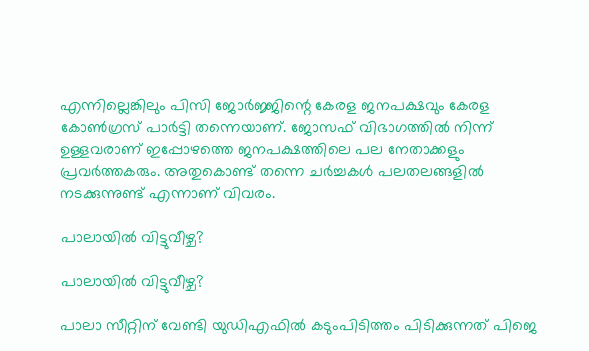എന്നില്ലെങ്കിലും പിസി ജോര്‍ജ്ജിന്റെ കേരള ജനപക്ഷവും കേരള കോണ്‍ഗ്രസ് പാര്‍ട്ടി തന്നെയാണ്. ജോസഫ് വിഭാഗത്തില്‍ നിന്ന് ഉള്ളവരാണ് ഇപ്പോഴത്തെ ജനപക്ഷത്തിലെ പല നേതാക്കളും പ്രവര്‍ത്തകരും. അതുകൊണ്ട് തന്നെ ചര്‍ച്ചകള്‍ പലതലങ്ങളില്‍ നടക്കുന്നുണ്ട് എന്നാണ് വിവരം.

പാലായില്‍ വിട്ടുവീഴ്ച?

പാലായില്‍ വിട്ടുവീഴ്ച?

പാലാ സീറ്റിന് വേണ്ടി യുഡിഎഫില്‍ കടുംപിടിത്തം പിടിക്കുന്നത് പിജെ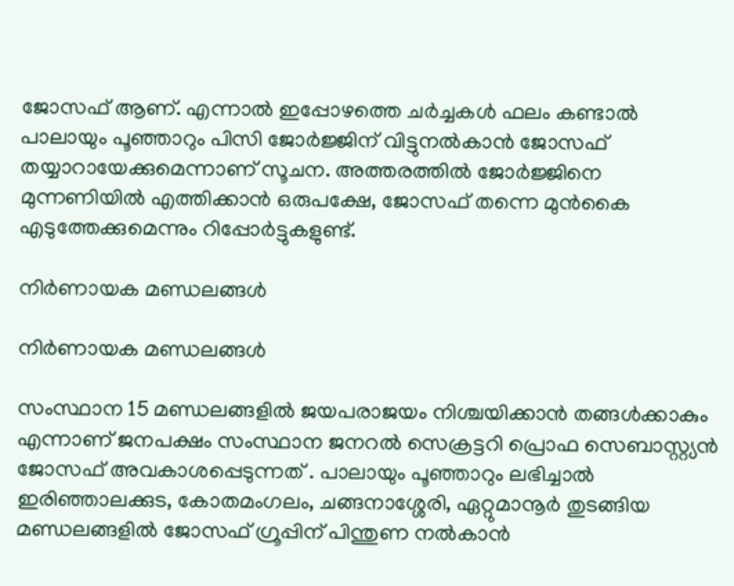ജോസഫ് ആണ്. എന്നാല്‍ ഇപ്പോഴത്തെ ചര്‍ച്ചകള്‍ ഫലം കണ്ടാല്‍ പാലായും പൂഞ്ഞാറും പിസി ജോര്‍ജ്ജിന് വിട്ടുനല്‍കാന്‍ ജോസഫ് തയ്യാറായേക്കുമെന്നാണ് സൂചന. അത്തരത്തില്‍ ജോര്‍ജ്ജിനെ മുന്നണിയില്‍ എത്തിക്കാന്‍ ഒരുപക്ഷേ, ജോസഫ് തന്നെ മുന്‍കൈ എടുത്തേക്കുമെന്നും റിപ്പോര്‍ട്ടുകളുണ്ട്.

നിര്‍ണായക മണ്ഡലങ്ങള്‍

നിര്‍ണായക മണ്ഡലങ്ങള്‍

സംസ്ഥാന 15 മണ്ഡലങ്ങളില്‍ ജയപരാജയം നിശ്ചയിക്കാന്‍ തങ്ങള്‍ക്കാകും എന്നാണ് ജനപക്ഷം സംസ്ഥാന ജനറൽ സെക്രട്ടറി പ്രൊഫ സെബാസ്റ്റ്യൻ ജോസഫ് അവകാശപ്പെടുന്നത് . പാലായും പൂഞ്ഞാറും ലഭിച്ചാല്‍ ഇരിഞ്ഞാലക്കുട, കോതമംഗലം, ചങ്ങനാശ്ശേരി, ഏറ്റുമാനൂര്‍ തുടങ്ങിയ മണ്ഡലങ്ങളില്‍ ജോസഫ് ഗ്രൂപ്പിന് പിന്തുണ നല്‍കാന്‍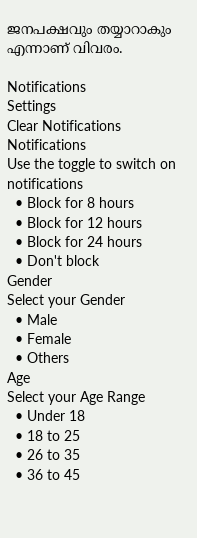ജനപക്ഷവും തയ്യാറാകും എന്നാണ് വിവരം.

Notifications
Settings
Clear Notifications
Notifications
Use the toggle to switch on notifications
  • Block for 8 hours
  • Block for 12 hours
  • Block for 24 hours
  • Don't block
Gender
Select your Gender
  • Male
  • Female
  • Others
Age
Select your Age Range
  • Under 18
  • 18 to 25
  • 26 to 35
  • 36 to 45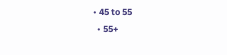• 45 to 55
  • 55+